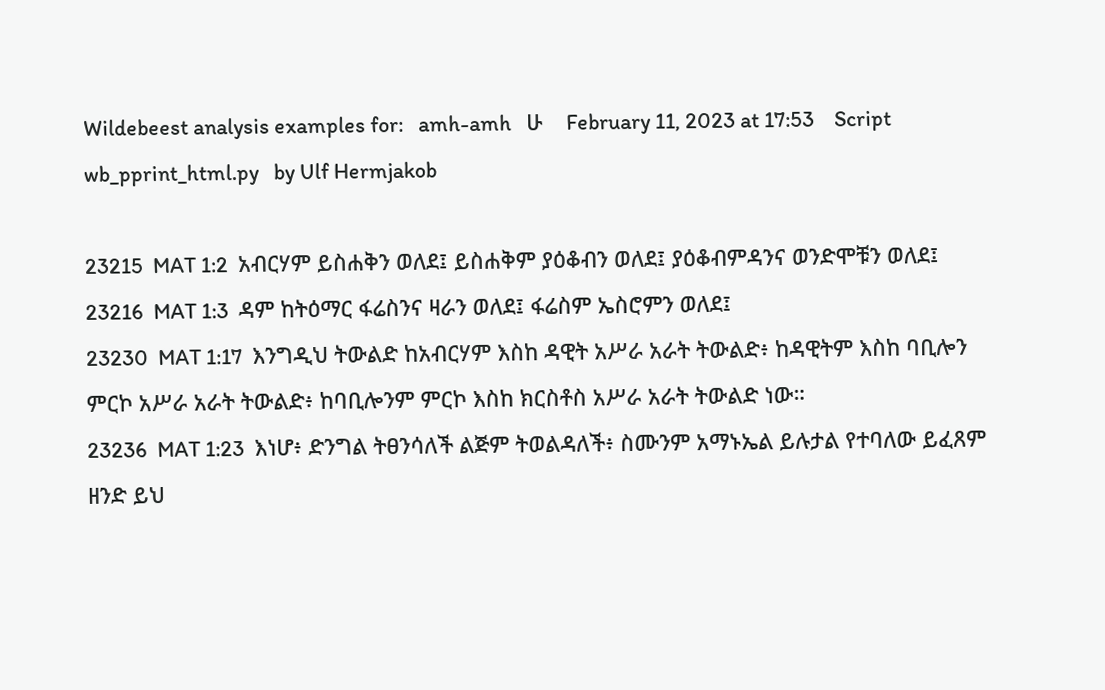Wildebeest analysis examples for:   amh-amh   ሁ    February 11, 2023 at 17:53    Script wb_pprint_html.py   by Ulf Hermjakob

23215  MAT 1:2  አብርሃም ይስሐቅን ወለደ፤ ይስሐቅም ያዕቆብን ወለደ፤ ያዕቆብምዳንና ወንድሞቹን ወለደ፤
23216  MAT 1:3  ዳም ከትዕማር ፋሬስንና ዛራን ወለደ፤ ፋሬስም ኤስሮምን ወለደ፤
23230  MAT 1:17  እንግዲህ ትውልድ ከአብርሃም እስከ ዳዊት አሥራ አራት ትውልድ፥ ከዳዊትም እስከ ባቢሎን ምርኮ አሥራ አራት ትውልድ፥ ከባቢሎንም ምርኮ እስከ ክርስቶስ አሥራ አራት ትውልድ ነው።
23236  MAT 1:23  እነሆ፥ ድንግል ትፀንሳለች ልጅም ትወልዳለች፥ ስሙንም አማኑኤል ይሉታል የተባለው ይፈጸም ዘንድ ይህ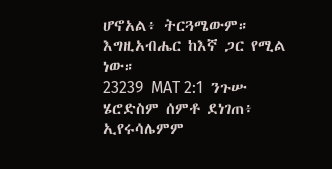ሆኖአል፥ ትርጓሜውም። እግዚአብሔር ከእኛ ጋር የሚል ነው።
23239  MAT 2:1  ንጉሡ ሄሮድስም ሰምቶ ደነገጠ፥ ኢየሩሳሌምም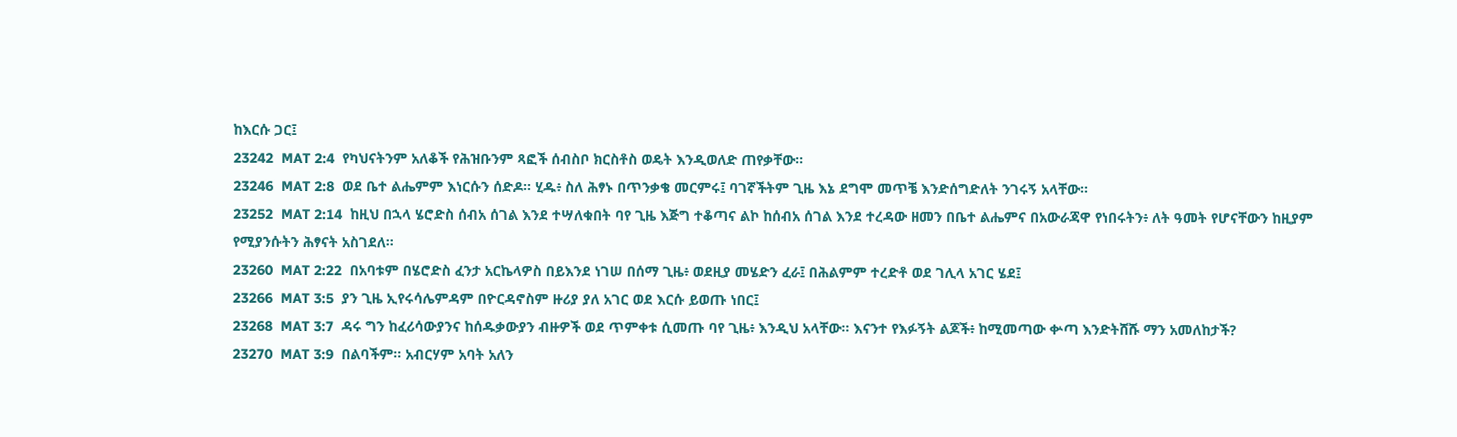ከእርሱ ጋር፤
23242  MAT 2:4  የካህናትንም አለቆች የሕዝቡንም ጻፎች ሰብስቦ ክርስቶስ ወዴት እንዲወለድ ጠየቃቸው።
23246  MAT 2:8  ወደ ቤተ ልሔምም እነርሱን ሰድዶ። ሂዱ፥ ስለ ሕፃኑ በጥንቃቄ መርምሩ፤ ባገኛችትም ጊዜ እኔ ደግሞ መጥቼ እንድሰግድለት ንገሩኝ አላቸው።
23252  MAT 2:14  ከዚህ በኋላ ሄሮድስ ሰብአ ሰገል እንደ ተሣለቁበት ባየ ጊዜ እጅግ ተቆጣና ልኮ ከሰብአ ሰገል እንደ ተረዳው ዘመን በቤተ ልሔምና በአውራጃዋ የነበሩትን፥ ለት ዓመት የሆናቸውን ከዚያም የሚያንሱትን ሕፃናት አስገደለ።
23260  MAT 2:22  በአባቱም በሄሮድስ ፈንታ አርኬላዎስ በይእንደ ነገሠ በሰማ ጊዜ፥ ወደዚያ መሄድን ፈራ፤ በሕልምም ተረድቶ ወደ ገሊላ አገር ሄደ፤
23266  MAT 3:5  ያን ጊዜ ኢየሩሳሌምዳም በዮርዳኖስም ዙሪያ ያለ አገር ወደ እርሱ ይወጡ ነበር፤
23268  MAT 3:7  ዳሩ ግን ከፈሪሳውያንና ከሰዱቃውያን ብዙዎች ወደ ጥምቀቱ ሲመጡ ባየ ጊዜ፥ እንዲህ አላቸው። እናንተ የእፉኝት ልጆች፥ ከሚመጣው ቍጣ እንድትሸሹ ማን አመለከታች?
23270  MAT 3:9  በልባችም። አብርሃም አባት አለን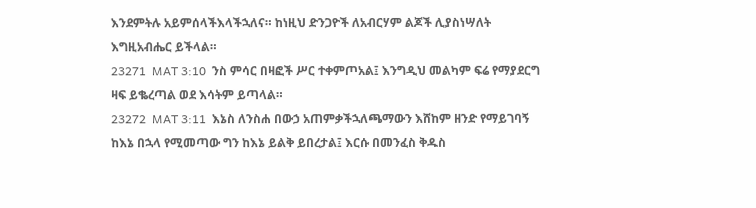እንደምትሉ አይምሰላችእላችኋለና። ከነዚህ ድንጋዮች ለአብርሃም ልጆች ሊያስነሣለት እግዚአብሔር ይችላል።
23271  MAT 3:10  ንስ ምሳር በዛፎች ሥር ተቀምጦአል፤ እንግዲህ መልካም ፍሬ የማያደርግ ዛፍ ይቈረጣል ወደ እሳትም ይጣላል።
23272  MAT 3:11  እኔስ ለንስሐ በውኃ አጠምቃችኋለጫማውን እሸከም ዘንድ የማይገባኝ ከእኔ በኋላ የሚመጣው ግን ከእኔ ይልቅ ይበረታል፤ እርሱ በመንፈስ ቅዱስ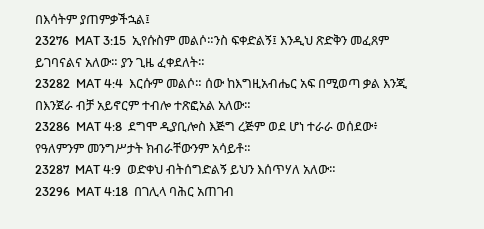በእሳትም ያጠምቃችኋል፤
23276  MAT 3:15  ኢየሱስም መልሶ።ንስ ፍቀድልኝ፤ እንዲህ ጽድቅን መፈጸም ይገባናልና አለው። ያን ጊዜ ፈቀደለት።
23282  MAT 4:4  እርሱም መልሶ። ሰው ከእግዚአብሔር አፍ በሚወጣ ቃል እንጂ በእንጀራ ብቻ አይኖርም ተብሎ ተጽፎአል አለው።
23286  MAT 4:8  ደግሞ ዲያቢሎስ እጅግ ረጅም ወደ ሆነ ተራራ ወሰደው፥ የዓለምንም መንግሥታት ክብራቸውንም አሳይቶ።
23287  MAT 4:9  ወድቀህ ብትሰግድልኝ ይህን እሰጥሃለ አለው።
23296  MAT 4:18  በገሊላ ባሕር አጠገብ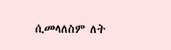ሲመላለስም ለት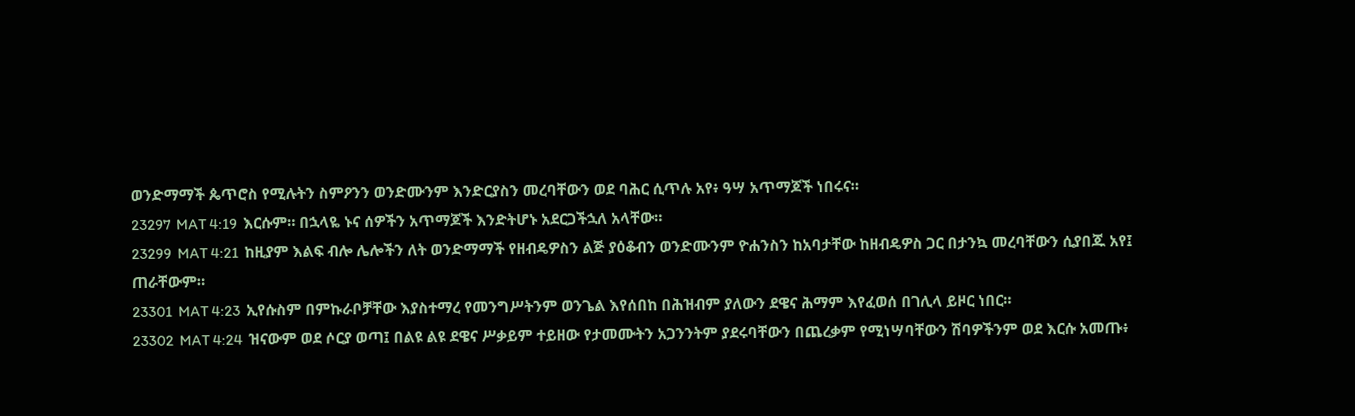ወንድማማች ጴጥሮስ የሚሉትን ስምዖንን ወንድሙንም እንድርያስን መረባቸውን ወደ ባሕር ሲጥሉ አየ፥ ዓሣ አጥማጆች ነበሩና።
23297  MAT 4:19  እርሱም። በኋላዬ ኑና ሰዎችን አጥማጆች እንድትሆኑ አደርጋችኋለ አላቸው።
23299  MAT 4:21  ከዚያም እልፍ ብሎ ሌሎችን ለት ወንድማማች የዘብዴዎስን ልጅ ያዕቆብን ወንድሙንም ዮሐንስን ከአባታቸው ከዘብዴዎስ ጋር በታንኳ መረባቸውን ሲያበጁ አየ፤ ጠራቸውም።
23301  MAT 4:23  ኢየሱስም በምኩራቦቻቸው እያስተማረ የመንግሥትንም ወንጌል እየሰበከ በሕዝብም ያለውን ደዌና ሕማም እየፈወሰ በገሊላ ይዞር ነበር።
23302  MAT 4:24  ዝናውም ወደ ሶርያ ወጣ፤ በልዩ ልዩ ደዌና ሥቃይም ተይዘው የታመሙትን አጋንንትም ያደሩባቸውን በጨረቃም የሚነሣባቸውን ሽባዎችንም ወደ እርሱ አመጡ፥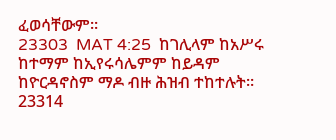ፈወሳቸውም።
23303  MAT 4:25  ከገሊላም ከአሥሩ ከተማም ከኢየሩሳሌምም ከይዳም ከዮርዳኖስም ማዶ ብዙ ሕዝብ ተከተሉት።
23314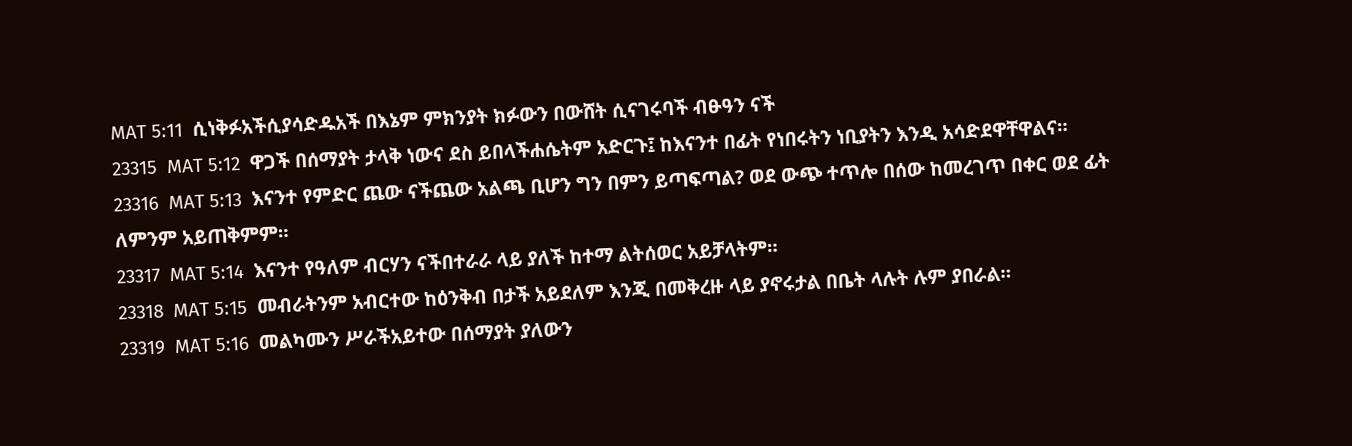MAT 5:11  ሲነቅፉአችሲያሳድዱአች በእኔም ምክንያት ክፉውን በውሸት ሲናገሩባች ብፁዓን ናች
23315  MAT 5:12  ዋጋች በሰማያት ታላቅ ነውና ደስ ይበላችሐሴትም አድርጉ፤ ከእናንተ በፊት የነበሩትን ነቢያትን እንዲ አሳድደዋቸዋልና።
23316  MAT 5:13  እናንተ የምድር ጨው ናችጨው አልጫ ቢሆን ግን በምን ይጣፍጣል? ወደ ውጭ ተጥሎ በሰው ከመረገጥ በቀር ወደ ፊት ለምንም አይጠቅምም።
23317  MAT 5:14  እናንተ የዓለም ብርሃን ናችበተራራ ላይ ያለች ከተማ ልትሰወር አይቻላትም።
23318  MAT 5:15  መብራትንም አብርተው ከዕንቅብ በታች አይደለም እንጂ በመቅረዙ ላይ ያኖሩታል በቤት ላሉት ሉም ያበራል።
23319  MAT 5:16  መልካሙን ሥራችአይተው በሰማያት ያለውን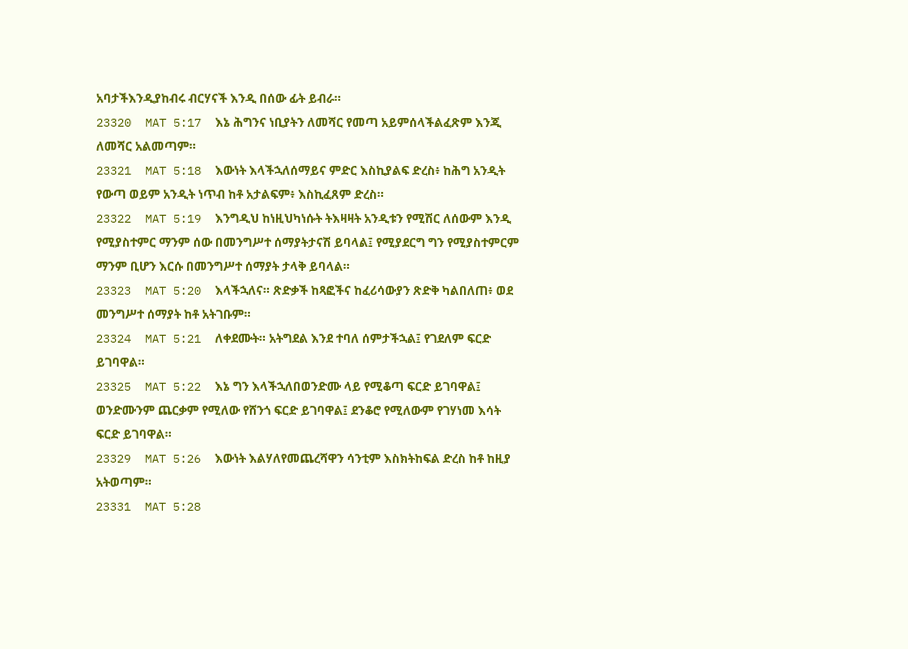አባታችእንዲያከብሩ ብርሃናች እንዲ በሰው ፊት ይብራ።
23320  MAT 5:17  እኔ ሕግንና ነቢያትን ለመሻር የመጣ አይምሰላችልፈጽም እንጂ ለመሻር አልመጣም።
23321  MAT 5:18  እውነት እላችኋለሰማይና ምድር እስኪያልፍ ድረስ፥ ከሕግ አንዲት የውጣ ወይም አንዲት ነጥብ ከቶ አታልፍም፥ እስኪፈጸም ድረስ።
23322  MAT 5:19  እንግዲህ ከነዚህካነሱት ትእዛዛት አንዲቱን የሚሽር ለሰውም እንዲ የሚያስተምር ማንም ሰው በመንግሥተ ሰማያትታናሽ ይባላል፤ የሚያደርግ ግን የሚያስተምርም ማንም ቢሆን እርሱ በመንግሥተ ሰማያት ታላቅ ይባላል።
23323  MAT 5:20  እላችኋለና። ጽድቃች ከጻፎችና ከፈሪሳውያን ጽድቅ ካልበለጠ፥ ወደ መንግሥተ ሰማያት ከቶ አትገቡም።
23324  MAT 5:21  ለቀደሙት። አትግደል እንደ ተባለ ሰምታችኋል፤ የገደለም ፍርድ ይገባዋል።
23325  MAT 5:22  እኔ ግን እላችኋለበወንድሙ ላይ የሚቆጣ ፍርድ ይገባዋል፤ ወንድሙንም ጨርቃም የሚለው የሸንጎ ፍርድ ይገባዋል፤ ደንቆሮ የሚለውም የገሃነመ እሳት ፍርድ ይገባዋል።
23329  MAT 5:26  እውነት እልሃለየመጨረሻዋን ሳንቲም እስክትከፍል ድረስ ከቶ ከዚያ አትወጣም።
23331  MAT 5:28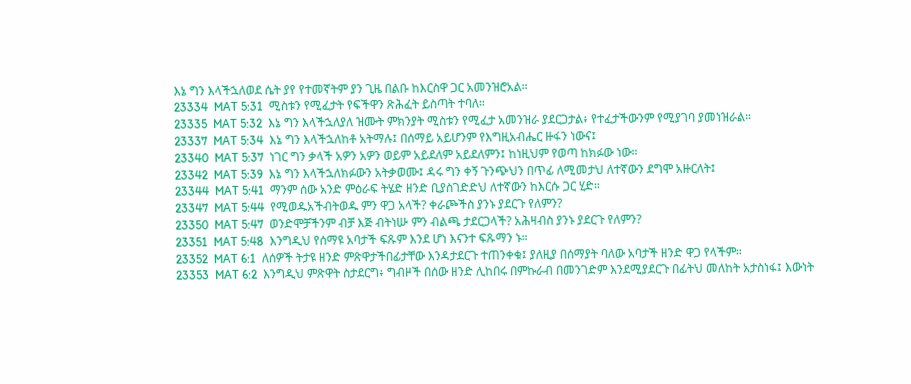እኔ ግን እላችኋለወደ ሴት ያየ የተመኛትም ያን ጊዜ በልቡ ከእርስዋ ጋር አመንዝሮአል።
23334  MAT 5:31  ሚስቱን የሚፈታት የፍችዋን ጽሕፈት ይስጣት ተባለ።
23335  MAT 5:32  እኔ ግን እላችኋለያለ ዝሙት ምክንያት ሚስቱን የሚፈታ አመንዝራ ያደርጋታል፥ የተፈታችውንም የሚያገባ ያመነዝራል።
23337  MAT 5:34  እኔ ግን እላችኋለከቶ አትማሉ፤ በሰማይ አይሆንም የእግዚአብሔር ዙፋን ነውና፤
23340  MAT 5:37  ነገር ግን ቃላች አዎን አዎን ወይም አይደለም አይደለምን፤ ከነዚህም የወጣ ከክፉው ነው።
23342  MAT 5:39  እኔ ግን እላችኋለክፉውን አትቃወሙ፤ ዳሩ ግን ቀኝ ጉንጭህን በጥፊ ለሚመታህ ለተኛውን ደግሞ አዙርለት፤
23344  MAT 5:41  ማንም ሰው አንድ ምዕራፍ ትሄድ ዘንድ ቢያስገድድህ ለተኛውን ከእርሱ ጋር ሂድ።
23347  MAT 5:44  የሚወዱአችብትወዱ ምን ዋጋ አላች? ቀራጮችስ ያንኑ ያደርጉ የለምን?
23350  MAT 5:47  ወንድሞቻችንም ብቻ እጅ ብትነሡ ምን ብልጫ ታደርጋላች? አሕዛብስ ያንኑ ያደርጉ የለምን?
23351  MAT 5:48  እንግዲህ የሰማዩ አባታች ፍጹም እንደ ሆነ እናንተ ፍጹማን ኑ።
23352  MAT 6:1  ለሰዎች ትታዩ ዘንድ ምጽዋታችበፊታቸው እንዳታደርጉ ተጠንቀቁ፤ ያለዚያ በሰማያት ባለው አባታች ዘንድ ዋጋ የላችም።
23353  MAT 6:2  እንግዲህ ምጽዋት ስታደርግ፥ ግብዞች በሰው ዘንድ ሊከበሩ በምኩራብ በመንገድም እንደሚያደርጉ በፊትህ መለከት አታስነፋ፤ እውነት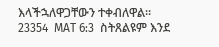እላችኋለዋጋቸውን ተቀብለዋል።
23354  MAT 6:3  ስትጸልዩም እንደ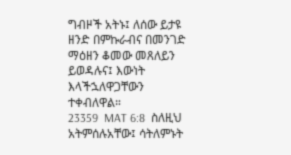ግብዞች አትኑ፤ ለሰው ይታዩ ዘንድ በምኩራብና በመንገድ ማዕዘን ቆመው መጸለይን ይወዳሉና፤ እውነት እላችኋለዋጋቸውን ተቀብለዋል።
23359  MAT 6:8  ስለዚህ አትምሰሉአቸው፤ ሳትለምኑት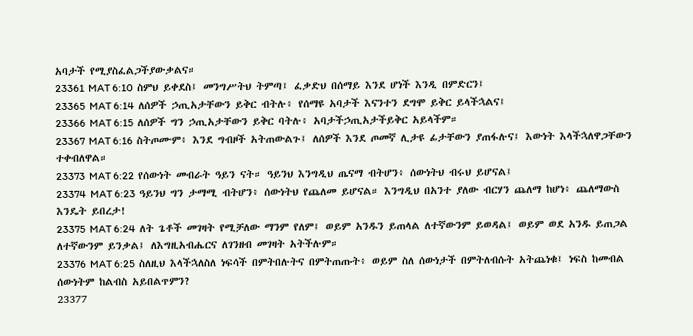አባታች የሚያስፈልጋችያውቃልና።
23361  MAT 6:10  ስምህ ይቀደስ፤ መንግሥትህ ትምጣ፤ ፈቃድህ በሰማይ እንደ ሆነች እንዲ በምድርን፤
23365  MAT 6:14  ለሰዎች ኃጢአታቸውን ይቅር ብትሉ፥ የሰማዩ አባታች እናንተን ደግሞ ይቅር ይላችኋልና፤
23366  MAT 6:15  ለሰዎች ግን ኃጢአታቸውን ይቅር ባትሉ፥ አባታችኃጢአታችይቅር አይላችም።
23367  MAT 6:16  ስትጦሙም፥ እንደ ግብዞች አትጠውልጉ፤ ለሰዎች እንደ ጦመኛ ሊታዩ ፊታቸውን ያጠፋሉና፤ እውነት እላችኋለዋጋቸውን ተቀብለዋል።
23373  MAT 6:22  የሰውነት መብራት ዓይን ናት። ዓይንህ እንግዲህ ጤናማ ብትሆን፥ ሰውነትህ ብሩህ ይሆናል፤
23374  MAT 6:23  ዓይንህ ግን ታማሚ ብትሆን፥ ሰውነትህ የጨለመ ይሆናል። እንግዲህ በአንተ ያለው ብርሃን ጨለማ ከሆነ፥ ጨለማውስ እንዴት ይበረታ!
23375  MAT 6:24  ለት ጌቶች መገዛት የሚቻለው ማንም የለም፤ ወይም አንዱን ይጠላል ለተኛውንም ይወዳል፤ ወይም ወደ አንዱ ይጠጋል ለተኛውንም ይንቃል፤ ለእግዚአብሔርና ለገንዘብ መገዛት አትችሉም።
23376  MAT 6:25  ስለዚህ እላችኋለስለ ነፍሳች በምትበሉትና በምትጠጡት፥ ወይም ስለ ሰውነታች በምትለብሱት አትጨነቁ፤ ነፍስ ከመብል ሰውነትም ከልብስ አይበልጥምን?
23377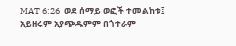MAT 6:26  ወደ ሰማይ ወፎች ተመልከቱ፤ አይዘሩም አያጭዱምም በጎተራም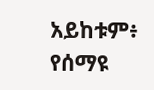አይከቱም፥ የሰማዩ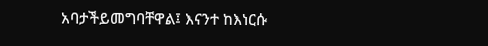አባታችይመግባቸዋል፤ እናንተ ከእነርሱ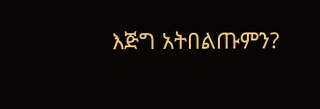እጅግ አትበልጡምን?